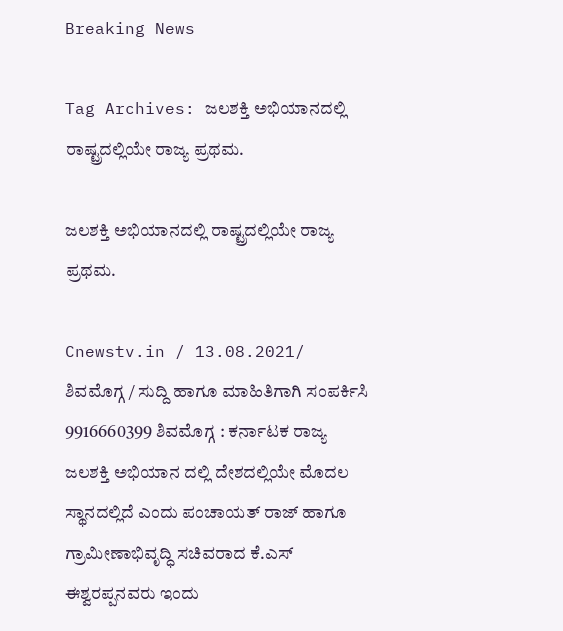Breaking News

Tag Archives: ಜಲಶಕ್ತಿ ಅಭಿಯಾನದಲ್ಲಿ ರಾಷ್ಟ್ರದಲ್ಲಿಯೇ ರಾಜ್ಯ ಪ್ರಥಮ.

ಜಲಶಕ್ತಿ ಅಭಿಯಾನದಲ್ಲಿ ರಾಷ್ಟ್ರದಲ್ಲಿಯೇ ರಾಜ್ಯ ಪ್ರಥಮ.

Cnewstv.in / 13.08.2021/ ಶಿವಮೊಗ್ಗ / ಸುದ್ದಿ ಹಾಗೂ ಮಾಹಿತಿಗಾಗಿ ಸಂಪರ್ಕಿಸಿ 9916660399 ಶಿವಮೊಗ್ಗ : ಕರ್ನಾಟಕ ರಾಜ್ಯ ಜಲಶಕ್ತಿ ಅಭಿಯಾನ ದಲ್ಲಿ ದೇಶದಲ್ಲಿಯೇ ಮೊದಲ ಸ್ಥಾನದಲ್ಲಿದೆ ಎಂದು ಪಂಚಾಯತ್ ರಾಜ್ ಹಾಗೂ ಗ್ರಾಮೀಣಾಭಿವೃದ್ಧಿ ಸಚಿವರಾದ ಕೆ.ಎಸ್ ಈಶ್ವರಪ್ಪನವರು ಇಂದು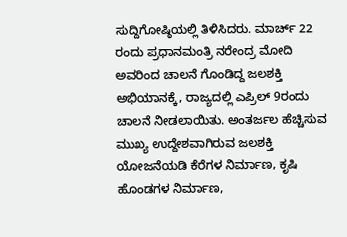ಸುದ್ದಿಗೋಷ್ಠಿಯಲ್ಲಿ ತಿಳಿಸಿದರು. ಮಾರ್ಚ್ 22 ರಂದು ಪ್ರಧಾನಮಂತ್ರಿ ನರೇಂದ್ರ ಮೋದಿ ಅವರಿಂದ ಚಾಲನೆ ಗೊಂಡಿದ್ದ ಜಲಶಕ್ತಿ ಅಭಿಯಾನಕ್ಕೆ, ರಾಜ್ಯದಲ್ಲಿ ಎಪ್ರಿಲ್ 9ರಂದು ಚಾಲನೆ ನೀಡಲಾಯಿತು. ಅಂತರ್ಜಲ ಹೆಚ್ಚಿಸುವ ಮುಖ್ಯ ಉದ್ದೇಶವಾಗಿರುವ ಜಲಶಕ್ತಿ ಯೋಜನೆಯಡಿ ಕೆರೆಗಳ ನಿರ್ಮಾಣ, ಕೃಷಿ ಹೊಂಡಗಳ ನಿರ್ಮಾಣ,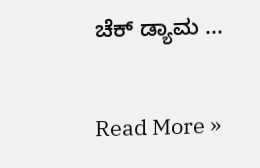ಚೆಕ್ ಡ್ಯಾಮ ...

Read More »